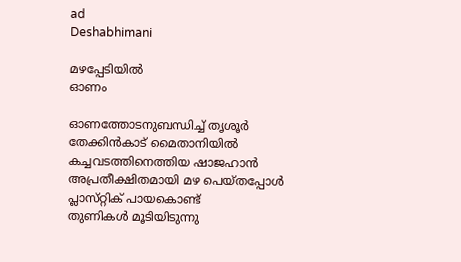ad
Deshabhimani

മഴപ്പേടിയിൽ
ഓണം

ഓണത്തോടനുബന്ധിച്ച്‌ തൃശൂർ തേക്കിൻകാട്‌ മൈതാനിയിൽ  കച്ചവടത്തിനെത്തിയ ഷാജഹാൻ അപ്രതീക്ഷിതമായി മഴ പെയ്തപ്പോൾ  പ്ലാസ്‌റ്റിക്‌ പായകൊണ്ട്‌
തുണികൾ മൂടിയിടുന്നു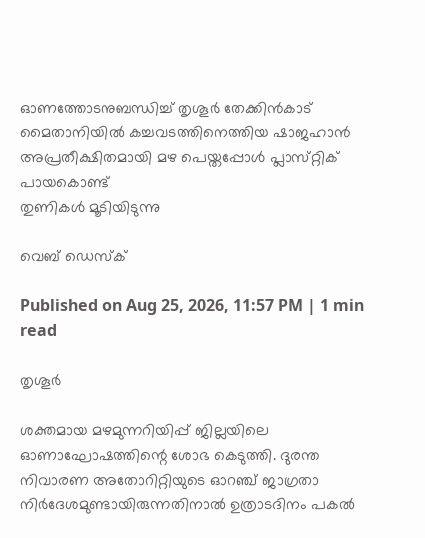ഓണത്തോടനുബന്ധിച്ച്‌ തൃശൂർ തേക്കിൻകാട്‌ മൈതാനിയിൽ കച്ചവടത്തിനെത്തിയ ഷാജഹാൻ അപ്രതീക്ഷിതമായി മഴ പെയ്തപ്പോൾ പ്ലാസ്‌റ്റിക്‌ പായകൊണ്ട്‌
തുണികൾ മൂടിയിടുന്നു

വെബ് ഡെസ്ക്

Published on Aug 25, 2026, 11:57 PM | 1 min read

തൃശൂർ

ശക്തമായ മഴമുന്നറിയിപ്പ്‌ ജില്ലയിലെ ഓണാഘോഷത്തിന്റെ ശോഭ കെടുത്തി. ദുരന്ത നിവാരണ അതോറിറ്റിയുടെ ഓറഞ്ച്‌ ജാഗ്രതാ നിർദേശമുണ്ടായിരുന്നതിനാൽ ഉത്രാടദിനം പകൽ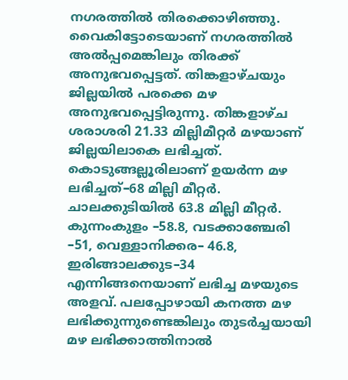നഗരത്തിൽ തിരക്കൊഴിഞ്ഞു. വൈകിട്ടോടെയാണ്‌ നഗരത്തിൽ അൽപ്പമെങ്കിലും തിരക്ക്‌ അനുഭവപ്പെട്ടത്‌. തിങ്കളാഴ്‌ചയും ജില്ലയിൽ പരക്കെ മഴ അനുഭവപ്പെട്ടിരുന്നു. തിങ്കളാഴ്‌ച ശരാശരി 21.33 മില്ലിമീറ്റർ മഴയാണ്‌ ജില്ലയിലാകെ ലഭിച്ചത്‌. കൊടുങ്ങല്ലൂരിലാണ്‌ ഉയർന്ന മഴ ലഭിച്ചത്‌–68 മില്ലി മീറ്റർ. ചാലക്കുടിയിൽ 63.8 മില്ലി മീറ്റർ. കുന്നംകുളം –58.8, വടക്കാഞ്ചേരി –51, വെള്ളാനിക്കര– 46.8, ഇരിങ്ങാലക്കുട–34 എന്നിങ്ങനെയാണ്‌ ലഭിച്ച മഴയുടെ അളവ്‌. പലപ്പോഴായി കനത്ത മഴ ലഭിക്കുന്നുണ്ടെങ്കിലും തുടർച്ചയായി മഴ ലഭിക്കാത്തിനാൽ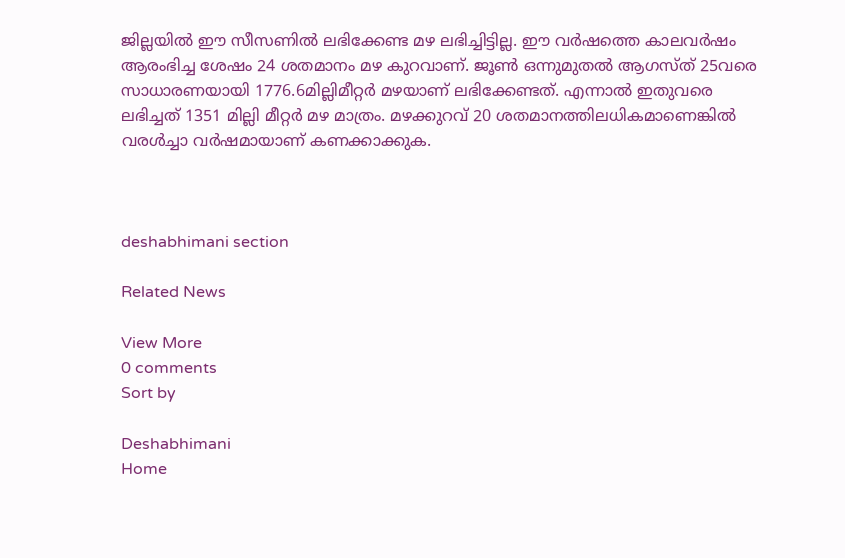ജില്ലയിൽ ഇ‍ൗ സീസണിൽ ലഭിക്കേണ്ട മഴ ലഭിച്ചിട്ടില്ല. ഇ‍ൗ വർഷത്തെ കാലവർഷം ആരംഭിച്ച ശേഷം 24 ശതമാനം മഴ കുറവാണ്‌. ജൂൺ ഒന്നുമുതൽ ആഗസ്‌ത്‌ 25വരെ സാധാരണയായി 1776.6മില്ലിമീറ്റർ മഴയാണ്‌ ലഭിക്കേണ്ടത്‌. എന്നാൽ ഇതുവരെ ലഭിച്ചത്‌ 1351 മില്ലി മീറ്റർ മഴ മാത്രം. മഴക്കുറവ്‌ 20 ശതമാനത്തിലധികമാണെങ്കിൽ വരൾച്ചാ വർഷമായാണ്‌ കണക്കാക്കുക.



deshabhimani section

Related News

View More
0 comments
Sort by

Deshabhimani
Home